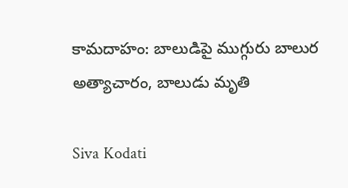కామదాహం: బాలుడిపై ముగ్గురు బాలుర అత్యాచారం, బాలుడు మృతి

Siva Kodati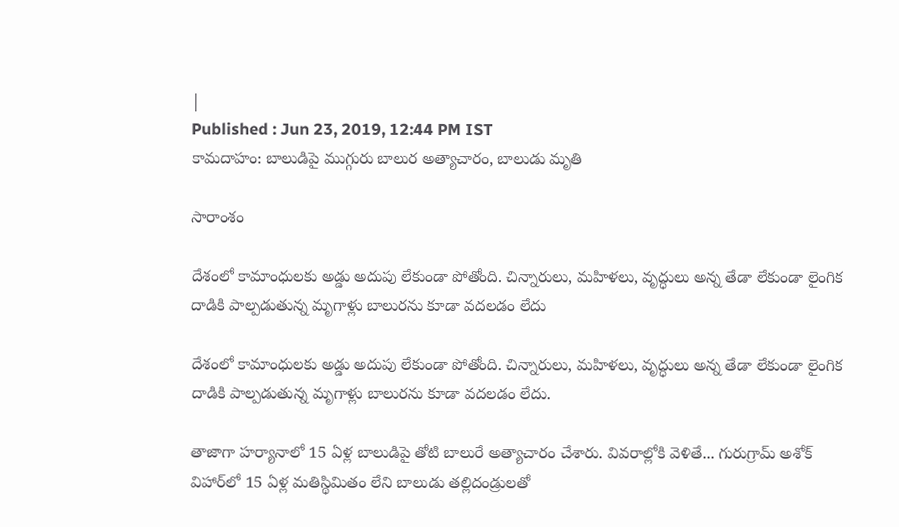|
Published : Jun 23, 2019, 12:44 PM IST
కామదాహం: బాలుడిపై ముగ్గురు బాలుర అత్యాచారం, బాలుడు మృతి

సారాంశం

దేశంలో కామాంధులకు అడ్డు అదుపు లేకుండా పోతోంది. చిన్నారులు, మహిళలు, వృద్ధులు అన్న తేడా లేకుండా లైంగిక దాడికి పాల్పడుతున్న మృగాళ్లు బాలురను కూడా వదలడం లేదు

దేశంలో కామాంధులకు అడ్డు అదుపు లేకుండా పోతోంది. చిన్నారులు, మహిళలు, వృద్ధులు అన్న తేడా లేకుండా లైంగిక దాడికి పాల్పడుతున్న మృగాళ్లు బాలురను కూడా వదలడం లేదు.

తాజాగా హర్యానాలో 15 ఏళ్ల బాలుడిపై తోటి బాలురే అత్యాచారం చేశారు. వివరాల్లోకి వెళితే... గురుగ్రామ్ అశోక్ విహార్‌లో 15 ఏళ్ల మతిస్థిమితం లేని బాలుడు తల్లిదండ్రులతో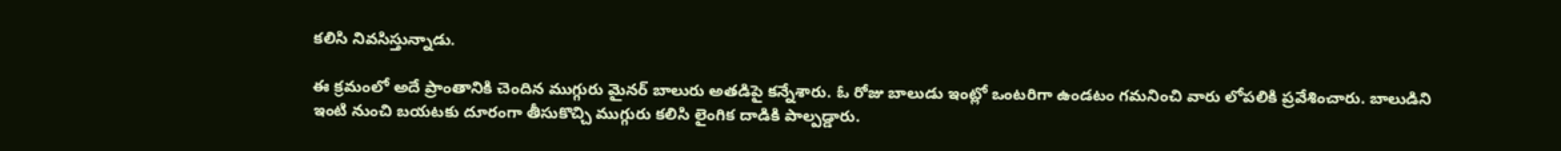కలిసి నివసిస్తున్నాడు.

ఈ క్రమంలో అదే ప్రాంతానికి చెందిన ముగ్గురు మైనర్ బాలురు అతడిపై కన్నేశారు. ఓ రోజు బాలుడు ఇంట్లో ఒంటరిగా ఉండటం గమనించి వారు లోపలికి ప్రవేశించారు. బాలుడిని ఇంటి నుంచి బయటకు దూరంగా తీసుకొచ్చి ముగ్గురు కలిసి లైంగిక దాడికి పాల్పడ్డారు.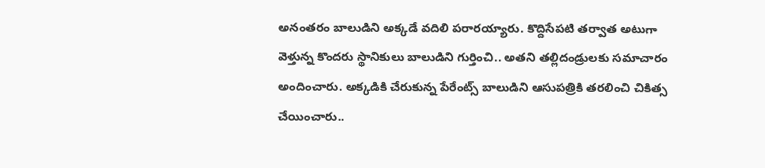అనంతరం బాలుడిని అక్కడే వదిలి పరారయ్యారు. కొద్దిసేపటి తర్వాత అటుగా వెళ్తున్న కొందరు స్థానికులు బాలుడిని గుర్తించి.. అతని తల్లిదండ్రులకు సమాచారం అందించారు. అక్కడికి చేరుకున్న పేరేంట్స్ బాలుడిని ఆసుపత్రికి తరలించి చికిత్స చేయించారు..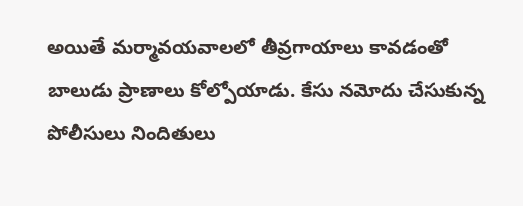అయితే మర్మావయవాలలో తీవ్రగాయాలు కావడంతో బాలుడు ప్రాణాలు కోల్పోయాడు. కేసు నమోదు చేసుకున్న పోలీసులు నిందితులు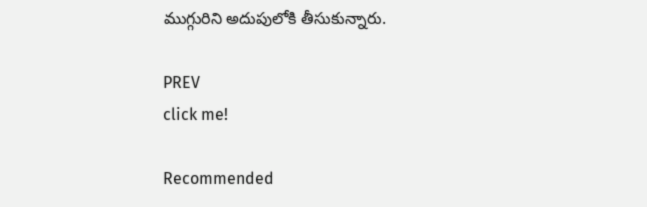ముగ్గురిని అదుపులోకి తీసుకున్నారు.

PREV
click me!

Recommended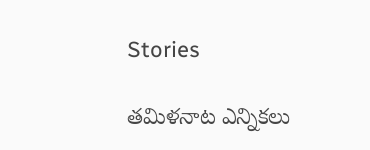Stories

తమిళనాట ఎన్నికలు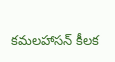కమలహాసన్ కీలక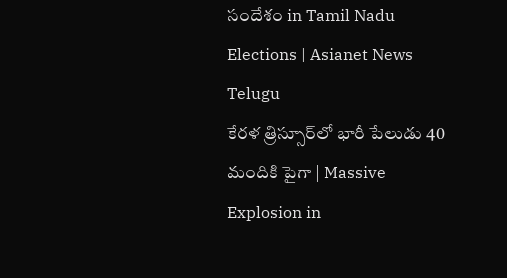సందేశం in Tamil Nadu Elections | Asianet News Telugu
కేరళ త్రిస్సూర్‌లో భారీ పేలుడు 40 మందికి పైగా | Massive Explosion in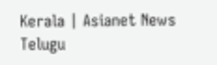Kerala | Asianet News Telugu